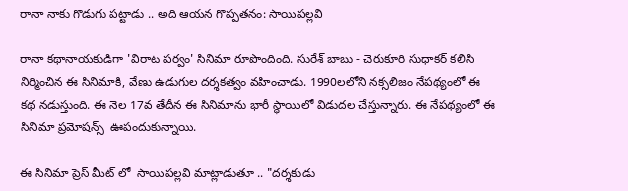రానా నాకు గొడుగు పట్టాడు .. అది ఆయన గొప్పతనం: సాయిపల్లవి

రానా కథానాయకుడిగా 'విరాట పర్వం' సినిమా రూపొందింది. సురేశ్ బాబు - చెరుకూరి సుధాకర్ కలిసి నిర్మించిన ఈ సినిమాకి, వేణు ఉడుగుల దర్శకత్వం వహించాడు. 1990లలోని నక్సలిజం నేపథ్యంలో ఈ కథ నడుస్తుంది. ఈ నెల 17వ తేదీన ఈ సినిమాను భారీ స్థాయిలో విడుదల చేస్తున్నారు. ఈ నేపథ్యంలో ఈ సినిమా ప్రమోషన్స్  ఊపందుకున్నాయి.

ఈ సినిమా ప్రెస్ మీట్ లో  సాయిపల్లవి మాట్లాడుతూ .. "దర్శకుడు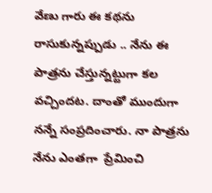వేణు గారు ఈ కథను రాసుకున్నప్పుడు .. నేను ఈ పాత్రను చేస్తున్నట్టుగా కల వచ్చిందట. దాంతో ముందుగా నన్నే సంప్రదించారు. నా పాత్రను నేను ఎంతగా  ప్రేమించి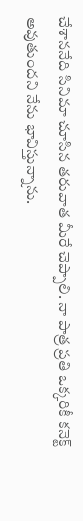చేశాననేది సినిమా చూసిన తరువాత మీరే చెప్పాలి. నా పాత్ర ప్రతి ఒక్కరికీ కనెక్ట్ అవుతుందని నేను భావిస్తున్నాను.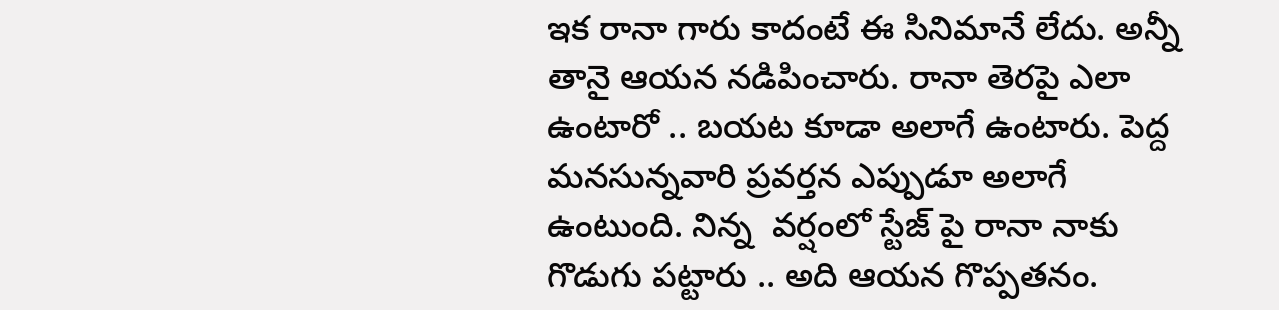ఇక రానా గారు కాదంటే ఈ సినిమానే లేదు. అన్నీ తానై ఆయన నడిపించారు. రానా తెరపై ఎలా ఉంటారో .. బయట కూడా అలాగే ఉంటారు. పెద్ద మనసున్నవారి ప్రవర్తన ఎప్పుడూ అలాగే ఉంటుంది. నిన్న  వర్షంలో స్టేజ్ పై రానా నాకు గొడుగు పట్టారు .. అది ఆయన గొప్పతనం.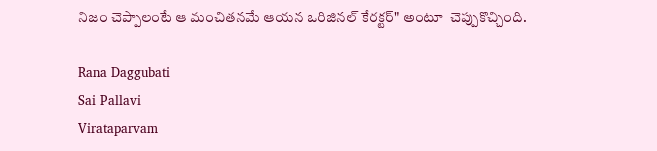నిజం చెప్పాలంటే ఆ మంచితనమే ఆయన ఒరిజినల్ కేరక్టర్" అంటూ  చెప్పుకొచ్చింది.

Rana Daggubati
Sai Pallavi
Virataparvam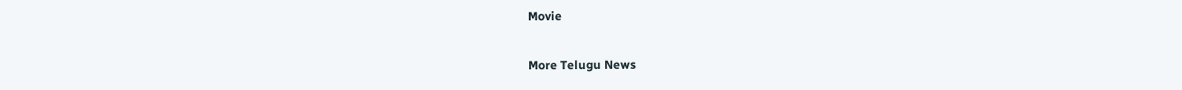Movie

More Telugu News